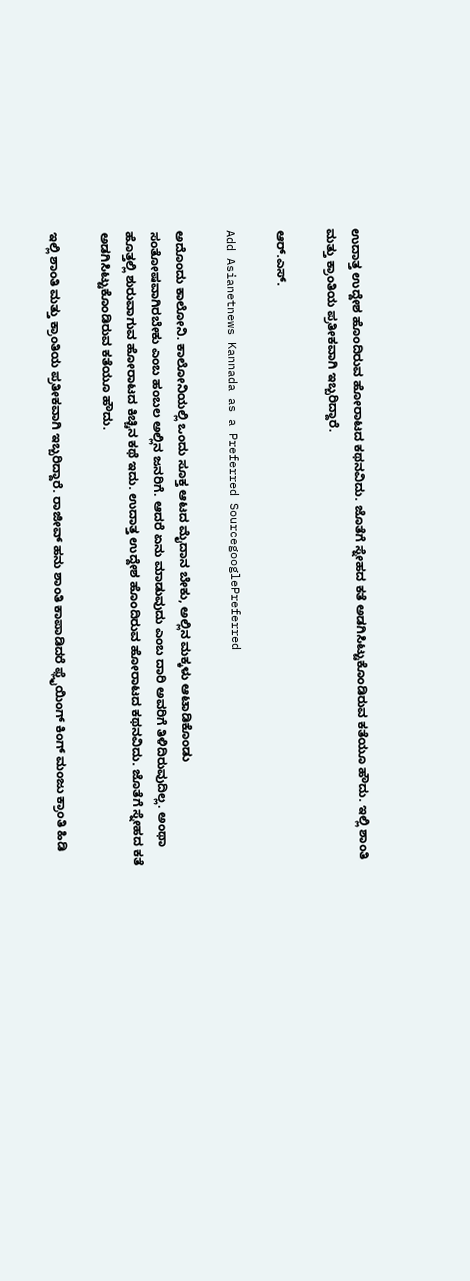ಉದಾತ್ತ ಉದ್ದೇಶ ಹೊಂದಿರುವ ಹೋರಾಟದ ಕಥನವಿದು. ಜೊತೆಗೆ ಸ್ನೇಹದ ಕತೆ ಅಡಗಿಸಿಟ್ಟುಕೊಂಡಿರುವ ಕತೆಯೂ ಹೌದು. ಇಲ್ಲಿ ಶಾಂತಿ ಮತ್ತು ಕ್ರಾಂತಿಯ ಪ್ರತೀಕವಾಗಿ ಇಬ್ಬರಿದ್ದಾರೆ.

ಆರ್.ಎಸ್.

Add Asianetnews Kannada as a Preferred SourcegooglePreferred

ಅದೊಂದು ಕಾಲೋನಿ. ಕಾಲೋನಿಯಲ್ಲಿ ಒಂದು ಸೂಕ್ತ ಆಟದ ಮೈದಾನ ಬೇಕು, ಅಲ್ಲಿನ ಮಕ್ಕಳು ಆಟಾಡಿಕೊಂಡು ಸಂತೋಷವಾಗಿರಬೇಕು ಎಂಬ ಹಂಬಲ ಅಲ್ಲಿನ ಜನರಿಗೆ. ಆದರೆ ಏನು ಮಾಡುವುದು ಎಂಬ ದಾರಿ ಅ‍ವರಿಗೆ ತಿಳಿದಿರುವುದಿಲ್ಲ. ಅಂಥಾ ಹೊತ್ತಲ್ಲಿ ಶುರುವಾಗುವ ಹೋರಾಟದ ಕಿಚ್ಚಿನ ಕಥೆ ಇದು. ಉದಾತ್ತ ಉದ್ದೇಶ ಹೊಂದಿರುವ ಹೋರಾಟದ ಕಥನವಿದು. ಜೊತೆಗೆ ಸ್ನೇಹದ ಕತೆ ಅಡಗಿಸಿಟ್ಟುಕೊಂಡಿರುವ ಕತೆಯೂ ಹೌದು.

ಇಲ್ಲಿ ಶಾಂತಿ ಮತ್ತು ಕ್ರಾಂತಿಯ ಪ್ರತೀಕವಾಗಿ ಇಬ್ಬರಿದ್ದಾರೆ. ರಾಜೀವ್ ಹನು ಶಾಂತಿ ಕಾಪಾಡಿದರೆ ಫ್ಲೈಯಿಂಗ್ ಕಿಂಗ್ ಮಂಜು ಕ್ರಾಂತಿ ಹಿಡಿ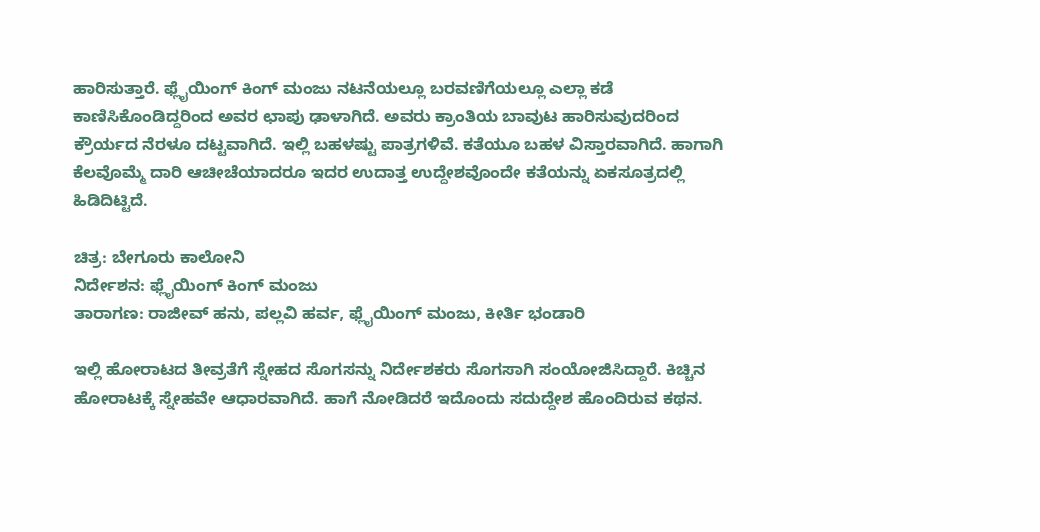ಹಾರಿಸುತ್ತಾರೆ. ಫ್ಲೈಯಿಂಗ್ ಕಿಂಗ್ ಮಂಜು ನಟನೆಯಲ್ಲೂ ಬರವಣಿಗೆಯಲ್ಲೂ ಎಲ್ಲಾ ಕಡೆ ಕಾಣಿಸಿಕೊಂಡಿದ್ದರಿಂದ ಅವರ ಛಾಪು ಢಾಳಾಗಿದೆ. ಅವರು ಕ್ರಾಂತಿಯ ಬಾವುಟ ಹಾರಿಸುವುದರಿಂದ ಕ್ರೌರ್ಯದ ನೆರಳೂ ದಟ್ಟವಾಗಿದೆ. ಇಲ್ಲಿ ಬಹಳಷ್ಟು ಪಾತ್ರಗಳಿವೆ. ಕತೆಯೂ ಬಹಳ ವಿಸ್ತಾರವಾಗಿದೆ. ಹಾಗಾಗಿ ಕೆಲವೊಮ್ಮೆ ದಾರಿ ಆಚೀಚೆಯಾದರೂ ಇದರ ಉದಾತ್ತ ಉದ್ದೇಶವೊಂದೇ ಕತೆಯನ್ನು ಏಕಸೂತ್ರದಲ್ಲಿ ಹಿಡಿದಿಟ್ಟಿದೆ.

ಚಿತ್ರ: ಬೇಗೂರು ಕಾಲೋನಿ
ನಿರ್ದೇಶನ: ಫ್ಲೈಯಿಂಗ್ ಕಿಂಗ್ ಮಂಜು
ತಾರಾಗಣ: ರಾಜೀವ್ ಹನು, ಪಲ್ಲವಿ ಹರ್ವ, ಫ್ಲೈಯಿಂಗ್ ಮಂಜು, ಕೀರ್ತಿ ಭಂಡಾರಿ

ಇಲ್ಲಿ ಹೋರಾಟದ ತೀವ್ರತೆಗೆ ಸ್ನೇಹದ ಸೊಗಸನ್ನು ನಿರ್ದೇಶಕರು ಸೊಗಸಾಗಿ ಸಂಯೋಜಿಸಿದ್ದಾರೆ. ಕಿಚ್ಚಿನ ಹೋರಾಟಕ್ಕೆ ಸ್ನೇಹವೇ ಆಧಾರವಾಗಿದೆ. ಹಾಗೆ ನೋಡಿದರೆ ಇದೊಂದು ಸದುದ್ದೇಶ ಹೊಂದಿರುವ ಕಥನ.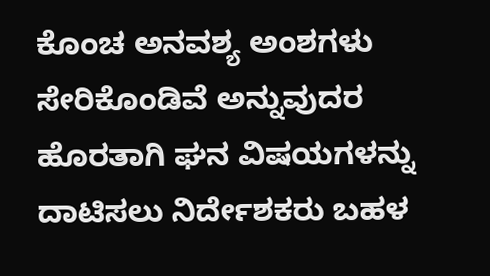ಕೊಂಚ ಅನವಶ್ಯ ಅಂಶಗಳು ಸೇರಿಕೊಂಡಿವೆ ಅನ್ನುವುದರ ಹೊರತಾಗಿ ಘನ ವಿಷಯಗಳನ್ನು ದಾಟಿಸಲು ನಿರ್ದೇಶಕರು ಬಹಳ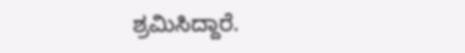ಶ್ರಮಿಸಿದ್ದಾರೆ.